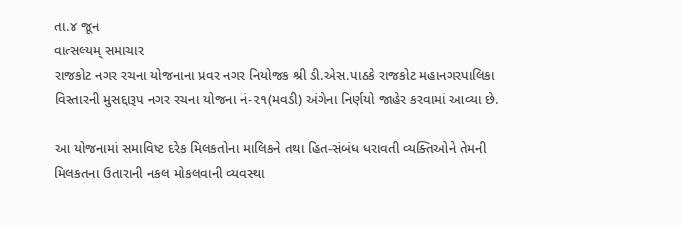તા.૪ જૂન
વાત્સલ્યમ્ સમાચાર
રાજકોટ નગર રચના યોજનાના પ્રવર નગર નિયોજક શ્રી ડી.એસ.પાઠકે રાજકોટ મહાનગરપાલિકા વિસ્તારની મુસદ્દારૂપ નગર રચના યોજના નં-૨૧(મવડી) અંગેના નિર્ણયો જાહેર કરવામાં આવ્યા છે.

આ યોજનામાં સમાવિષ્ટ દરેક મિલકતોના માલિકને તથા હિત-સંબંધ ધરાવતી વ્યક્તિઓને તેમની મિલકતના ઉતારાની નકલ મોકલવાની વ્યવસ્થા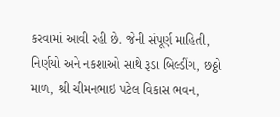કરવામાં આવી રહી છે. જેની સંપૂર્ણ માહિતી, નિર્ણયો અને નકશાઓ સાથે રૂડા બિલ્ડીંગ, છઠ્ઠો માળ, શ્રી ચીમનભાઇ પટેલ વિકાસ ભવન,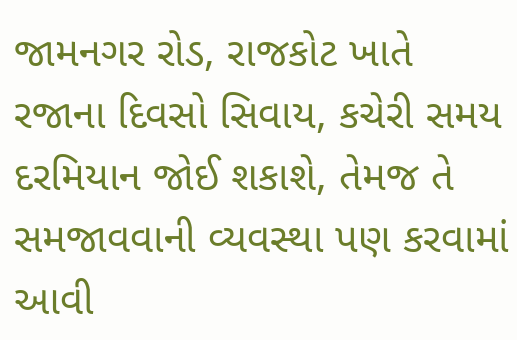જામનગર રોડ, રાજકોટ ખાતે રજાના દિવસો સિવાય, કચેરી સમય દરમિયાન જોઈ શકાશે, તેમજ તે સમજાવવાની વ્યવસ્થા પણ કરવામાં આવી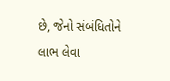છે, જેનો સંબંધિતોને લાભ લેવા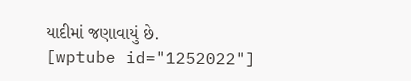યાદીમાં જણાવાયું છે.
[wptube id="1252022"]